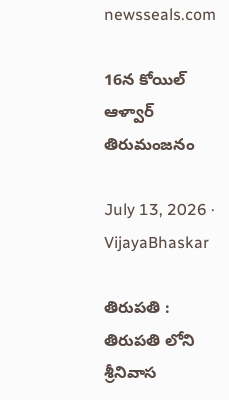newsseals.com

16న కోయిల్ ఆళ్వార్ తిరుమంజనం

July 13, 2026 · VijayaBhaskar

తిరుపతి : తిరుప‌తి లోని శ్రీనివాస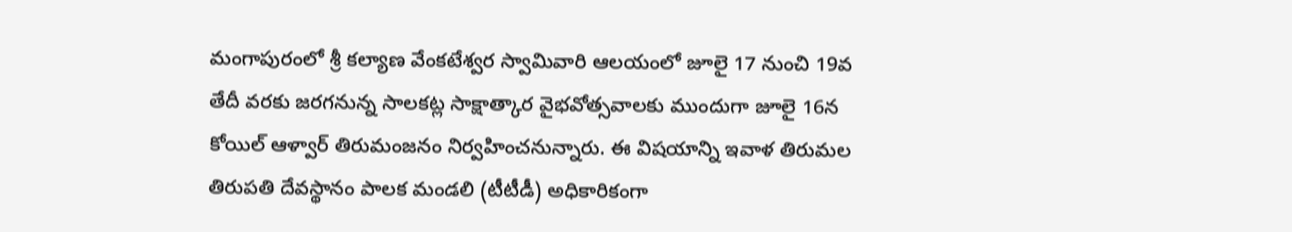మంగాపురంలో శ్రీ కల్యాణ వేంకటేశ్వర స్వామివారి ఆలయంలో జూలై 17 నుంచి 19వ తేదీ వరకు జరగనున్న సాలకట్ల సాక్షాత్కార వైభవోత్సవాలకు ముందుగా జూలై 16న కోయిల్ ఆళ్వార్ తిరుమంజనం నిర్వహించనున్నారు. ఈ విష‌యాన్ని ఇవాళ తిరుమ‌ల తిరుప‌తి దేవ‌స్థానం పాల‌క మండ‌లి (టీటీడీ) అధికారికంగా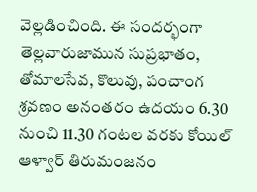వెల్ల‌డించింది. ఈ సందర్భంగా తెల్లవారుజామున సుప్రభాతం, తోమాలసేవ, కొలువు, పంచాంగ శ్రవణం అనంతరం ఉదయం 6.30 నుంచి 11.30 గంటల వరకు కోయిల్ ఆళ్వార్ తిరుమంజనం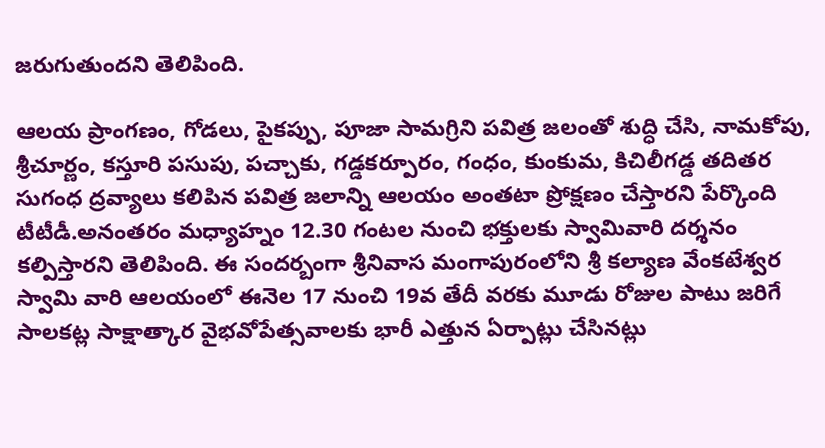జరుగుతుందని తెలిపింది.

ఆలయ ప్రాంగణం, గోడలు, పైకప్పు, పూజా సామగ్రిని పవిత్ర జలంతో శుద్ధి చేసి, నామకోపు, శ్రీచూర్ణం, కస్తూరి పసుపు, పచ్చాకు, గడ్డకర్పూరం, గంధం, కుంకుమ, కిచిలీగడ్డ తదితర సుగంధ ద్రవ్యాలు కలిపిన పవిత్ర జలాన్ని ఆలయం అంతటా ప్రోక్షణం చేస్తార‌ని పేర్కొంది టీటీడీ.అనంతరం మధ్యాహ్నం 12.30 గంటల నుంచి భక్తులకు స్వామివారి దర్శనం కల్పిస్తారని తెలిపింది. ఈ సంద‌ర్బంగా శ్రీనివాస మంగాపురంలోని శ్రీ క‌ల్యాణ వేంక‌టేశ్వ‌ర స్వామి వారి ఆల‌యంలో ఈనెల 17 నుంచి 19వ తేదీ వ‌ర‌కు మూడు రోజుల పాటు జ‌రిగే సాల‌క‌ట్ల సాక్షాత్కార వైభ‌వోపేత్స‌వాల‌కు భారీ ఎత్తున ఏర్పాట్లు చేసిన‌ట్లు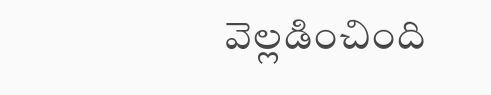వెల్ల‌డించింది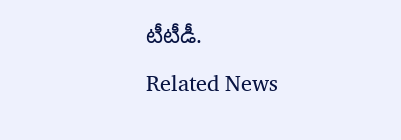టీటీడీ.

Related News